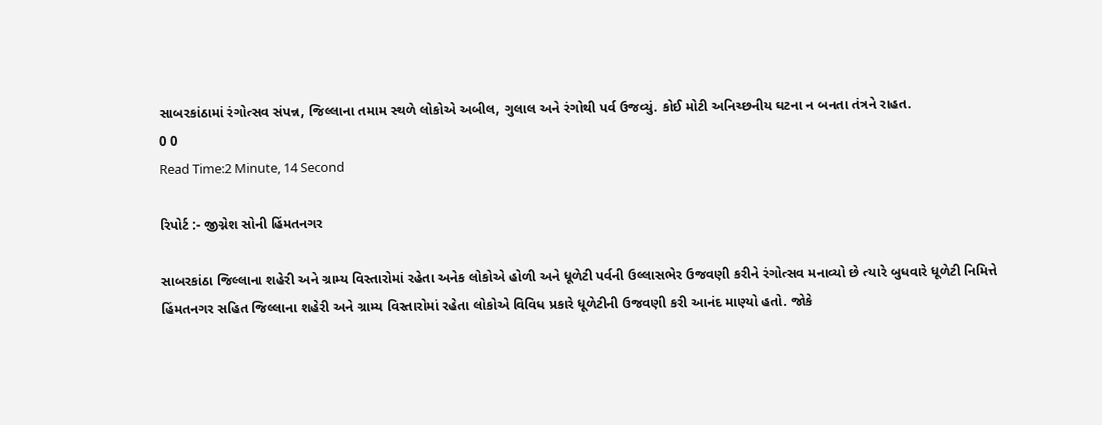સાબરકાંઠામાં રંગોત્સવ સંપન્ન, જિલ્લાના તમામ સ્થળે લોકોએ અબીલ, ગુલાલ અને રંગોથી પર્વ ઉજવ્યું. કોઈ મોટી અનિચ્છનીય ઘટના ન બનતા તંત્રને રાહત.
0 0
Read Time:2 Minute, 14 Second

રિપોર્ટ :- જીગ્નેશ સોની હિંમતનગર

સાબરકાંઠા જિલ્લાના શહેરી અને ગ્રામ્ય વિસ્તારોમાં રહેતા અનેક લોકોએ હોળી અને ધૂળેટી પર્વની ઉલ્લાસભેર ઉજવણી કરીને રંગોત્સવ મનાવ્યો છે ત્યારે બુધવારે ધૂળેટી નિમિત્તે હિંમતનગર સહિત જિલ્લાના શહેરી અને ગ્રામ્ય વિસ્તારોમાં રહેતા લોકોએ વિવિધ પ્રકારે ધૂળેટીની ઉજવણી કરી આનંદ માણ્યો હતો. જોકે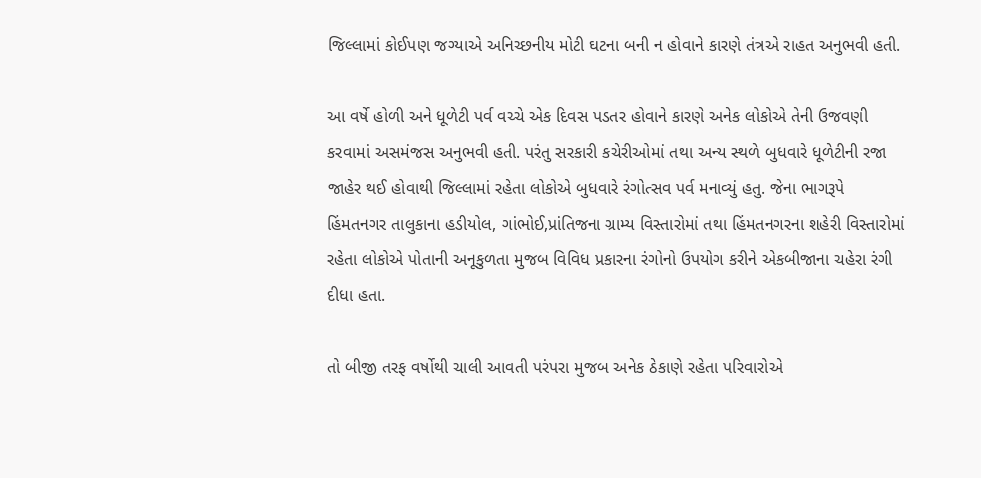જિલ્લામાં કોઈપણ જગ્યાએ અનિચ્છનીય મોટી ઘટના બની ન હોવાને કારણે તંત્રએ રાહત અનુભવી હતી.

આ વર્ષે હોળી અને ધૂળેટી પર્વ વચ્ચે એક દિવસ પડતર હોવાને કારણે અનેક લોકોએ તેની ઉજવણી કરવામાં અસમંજસ અનુભવી હતી. પરંતુ સરકારી કચેરીઓમાં તથા અન્ય સ્થળે બુધવારે ધૂળેટીની રજા જાહેર થઈ હોવાથી જિલ્લામાં રહેતા લોકોએ બુધવારે રંગોત્સવ પર્વ મનાવ્યું હતુ. જેના ભાગરૂપે હિંમતનગર તાલુકાના હડીયોલ, ગાંભોઈ,પ્રાંતિજના ગ્રામ્ય વિસ્તારોમાં તથા હિંમતનગરના શહેરી વિસ્તારોમાં રહેતા લોકોએ પોતાની અનૂકુળતા મુજબ વિવિધ પ્રકારના રંગોનો ઉપયોગ કરીને એકબીજાના ચહેરા રંગી દીધા હતા.

તો બીજી તરફ વર્ષોથી ચાલી આવતી પરંપરા મુજબ અનેક ઠેકાણે રહેતા પરિવારોએ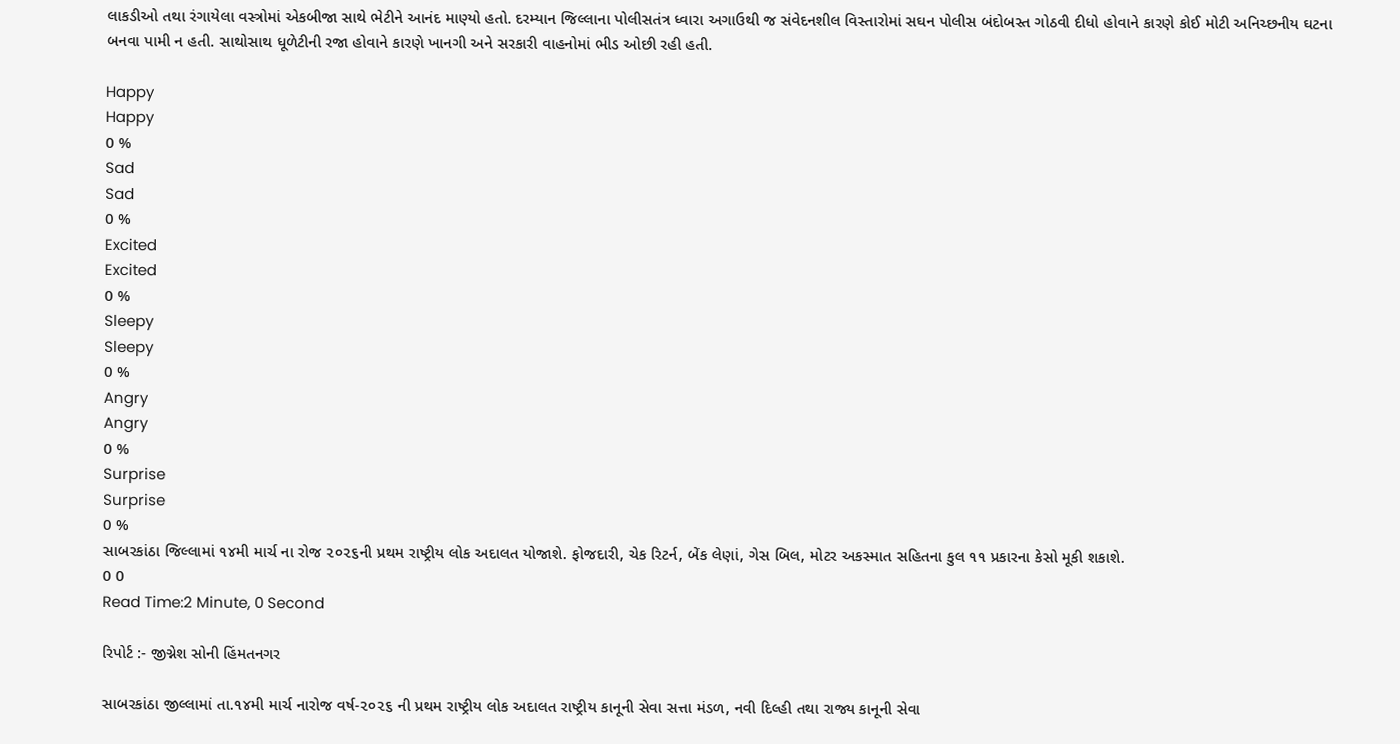લાકડીઓ તથા રંગાયેલા વસ્ત્રોમાં એકબીજા સાથે ભેટીને આનંદ માણ્યો હતો. દરમ્યાન જિલ્લાના પોલીસતંત્ર ધ્વારા અગાઉથી જ સંવેદનશીલ વિસ્તારોમાં સઘન પોલીસ બંદોબસ્ત ગોઠવી દીધો હોવાને કારણે કોઈ મોટી અનિચ્છનીય ઘટના બનવા પામી ન હતી. સાથોસાથ ધૂળેટીની રજા હોવાને કારણે ખાનગી અને સરકારી વાહનોમાં ભીડ ઓછી રહી હતી.

Happy
Happy
0 %
Sad
Sad
0 %
Excited
Excited
0 %
Sleepy
Sleepy
0 %
Angry
Angry
0 %
Surprise
Surprise
0 %
સાબરકાંઠા જિલ્લામાં ૧૪મી માર્ચ ના રોજ ૨૦૨૬ની પ્રથમ રાષ્ટ્રીય લોક અદાલત યોજાશે. ફોજદારી, ચેક રિટર્ન, બેંક લેણાં, ગેસ બિલ, મોટર અકસ્માત સહિતના કુલ ૧૧ પ્રકારના કેસો મૂકી શકાશે.
0 0
Read Time:2 Minute, 0 Second

રિપોર્ટ :- જીગ્નેશ સોની હિંમતનગર

સાબરકાંઠા જીલ્લામાં તા.૧૪મી માર્ચ નારોજ વર્ષ-૨૦૨૬ ની પ્રથમ રાષ્ટ્રીય લોક અદાલત રાષ્ટ્રીય કાનૂની સેવા સત્તા મંડળ, નવી દિલ્હી તથા રાજ્ય કાનૂની સેવા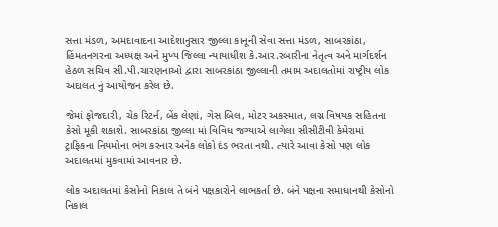સત્તા મંડળ, અમદાવાદના આદેશાનુસાર જીલ્લા કાનૂની સેવા સત્તા મંડળ, સાબરકાંઠા, હિંમતનગરના અધ્યક્ષ અને મુખ્ય જિલ્લા ન્યાયાધીશ કે.આર.રબારીના નેતૃત્વ અને માર્ગદર્શન હેઠળ સચિવ સી.પી.ચારણનાઓ દ્વારા સાબરકાંઠા જીલ્લાની તમામ અદાલતોમાં રાષ્ટ્રીય લોક અદાલત નું આયોજન કરેલ છે.

જેમાં ફોજદારી, ચેક રિટર્ન, બેંક લેણાં, ગેસ બિલ, મોટર અકસ્માત, લગ્ન વિષયક સહિતના કેસો મૂકી શકાશે. સાબરકાંઠા જીલ્લા માં વિવિધ જગ્યાએ લાગેલા સીસીટીવી કેમેરામાં ટ્રાફિકના નિયમોના ભંગ કરનાર અનેક લોકો દંડ ભરતા નથી. ત્યારે આવા કેસો પણ લોક અદાલતમાં મુકવામાં આવનાર છે.

લોક અદાલતમાં કેસોનો નિકાલ તે બંને પક્ષકારોને લાભકર્તા છે. બંને પક્ષના સમાધાનથી કેસોનો નિકાલ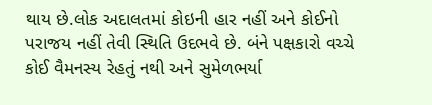થાય છે.લોક અદાલતમાં કોઇની હાર નહીં અને કોઈનો પરાજય નહીં તેવી સ્થિતિ ઉદભવે છે. બંને પક્ષકારો વચ્ચે કોઈ વૈમનસ્ય રેહતું નથી અને સુમેળભર્યા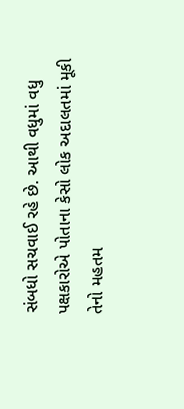સંબધો સચવાઈ રહે છે. આથી વધુમાં વધુ પક્ષકારોએ પોતાના કેસો લોક અદાલતમાં મૂકી તેનો મહતમ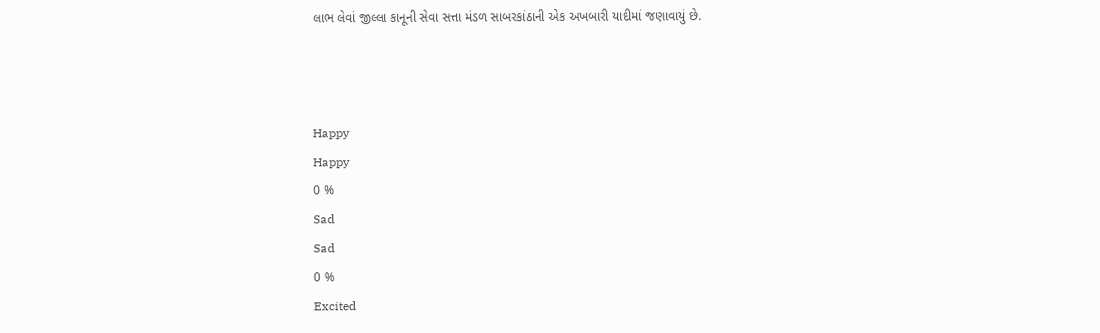લાભ લેવાં જીલ્લા કાનૂની સેવા સત્તા મંડળ સાબરકાંઠાની એક અખબારી યાદીમાં જણાવાયું છે.



Happy
Happy
0 %
Sad
Sad
0 %
Excited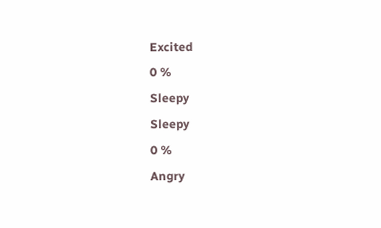Excited
0 %
Sleepy
Sleepy
0 %
Angry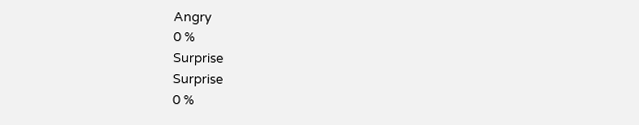Angry
0 %
Surprise
Surprise
0 %